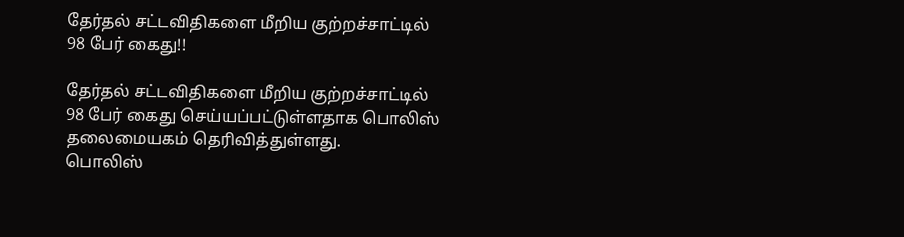தேர்தல் சட்டவிதிகளை மீறிய குற்றச்சாட்டில் 98 பேர் கைது!!

தேர்தல் சட்டவிதிகளை மீறிய குற்றச்சாட்டில் 98 பேர் கைது செய்யப்பட்டுள்ளதாக பொலிஸ் தலைமையகம் தெரிவித்துள்ளது.
பொலிஸ்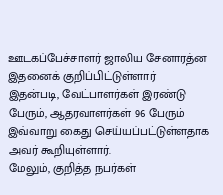ஊடகப்பேச்சாளர் ஜாலிய சேனாரத்ன இதனைக் குறிப்பிட்டுள்ளார்
இதன்படி, வேட்பாளர்கள் இரண்டு பேரும், ஆதரவாளர்கள் 96 பேரும் இவ்வாறு கைது செய்யப்பட்டுள்ளதாக அவர் கூறியுள்ளார்.
மேலும், குறித்த நபர்கள்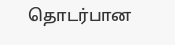தொடர்பான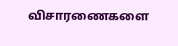விசாரணைகளை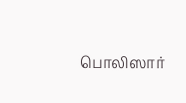பொலிஸார்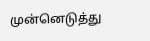முன்னெடுத்து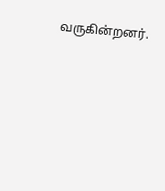வருகின்றனர்.